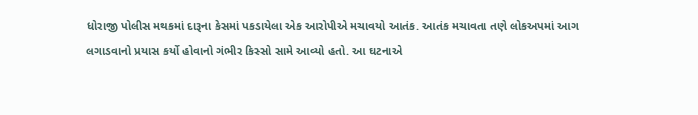ધોરાજી પોલીસ મથકમાં દારૂના કેસમાં પકડાયેલા એક આરોપીએ મચાવયો આતંક. આતંક મચાવતા તણે લોકઅપમાં આગ લગાડવાનો પ્રયાસ કર્યો હોવાનો ગંભીર કિસ્સો સામે આવ્યો હતો. આ ઘટનાએ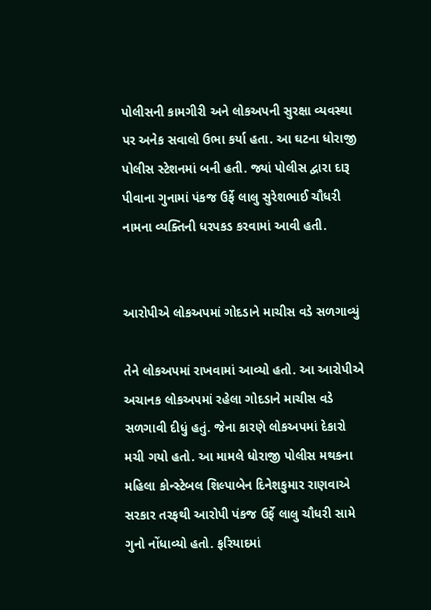પોલીસની કામગીરી અને લોકઅપની સુરક્ષા વ્યવસ્થા પર અનેક સવાલો ઉભા કર્યા હતા. આ ઘટના ધોરાજી પોલીસ સ્ટેશનમાં બની હતી. જ્યાં પોલીસ દ્વારા દારૂ પીવાના ગુનામાં પંકજ ઉર્ફે લાલુ સુરેશભાઈ ચૌધરી નામના વ્યક્તિની ધરપકડ કરવામાં આવી હતી.


આરોપીએ લોકઅપમાં ગોદડાને માચીસ વડે સળગાવ્યું

તેને લોકઅપમાં રાખવામાં આવ્યો હતો. આ આરોપીએ અચાનક લોકઅપમાં રહેલા ગોદડાને માચીસ વડે સળગાવી દીધું હતું. જેના કારણે લોકઅપમાં દેકારો મચી ગયો હતો. આ મામલે ધોરાજી પોલીસ મથકના મહિલા કોન્સ્ટેબલ શિલ્પાબેન દિનેશકુમાર રાણવાએ સરકાર તરફથી આરોપી પંકજ ઉર્ફે લાલુ ચૌધરી સામે ગુનો નોંધાવ્યો હતો. ફરિયાદમાં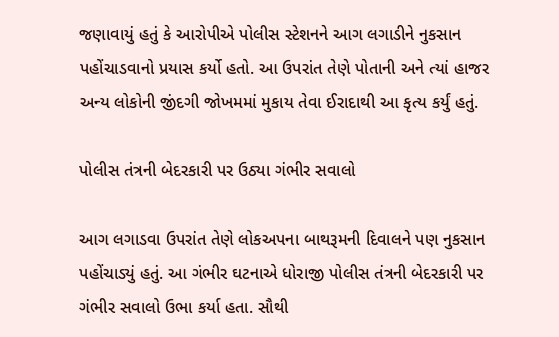જણાવાયું હતું કે આરોપીએ પોલીસ સ્ટેશનને આગ લગાડીને નુકસાન પહોંચાડવાનો પ્રયાસ કર્યો હતો. આ ઉપરાંત તેણે પોતાની અને ત્યાં હાજર અન્ય લોકોની જીંદગી જોખમમાં મુકાય તેવા ઈરાદાથી આ કૃત્ય કર્યું હતું.

પોલીસ તંત્રની બેદરકારી પર ઉઠ્યા ગંભીર સવાલો

આગ લગાડવા ઉપરાંત તેણે લોકઅપના બાથરૂમની દિવાલને પણ નુકસાન પહોંચાડ્યું હતું. આ ગંભીર ઘટનાએ ધોરાજી પોલીસ તંત્રની બેદરકારી પર ગંભીર સવાલો ઉભા કર્યા હતા. સૌથી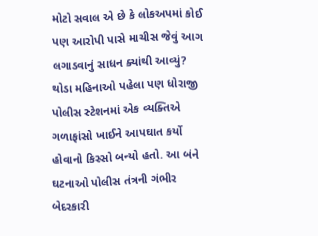મોટો સવાલ એ છે કે લોકઅપમાં કોઈ પણ આરોપી પાસે માચીસ જેવું આગ લગાડવાનું સાધન ક્યાંથી આવ્યું? થોડા મહિનાઓ પહેલા પણ ધોરાજી પોલીસ સ્ટેશનમાં એક વ્યક્તિએ ગળાફાંસો ખાઈને આપઘાત કર્યો હોવાનો કિસ્સો બન્યો હતો. આ બંને ઘટનાઓ પોલીસ તંત્રની ગંભીર બેદરકારી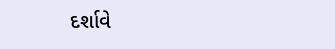દર્શાવે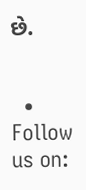છે.


  • Follow us on: